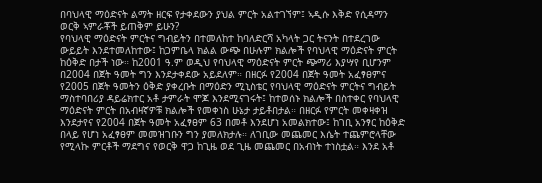በባህላዊ ማዕድናት ልማት ዘርፍ የታቀደውን ያህል ምርት አልተገኘም፤ ኣዲሱ እቅድ የሲዳማን ወርቅ ኣምራቾች ይጠቅም ይሁን?
የባህላዊ ማዕድናት ምርትና ግብይትን በተመለከተ ከባለድርሻ አካላት ጋር ትናንት በተደረገው ውይይት እንደተመለከተው፤ ከጋምቤላ ክልል ውጭ በሁሉም ክልሎች የባህላዊ ማዕድናት ምርት ከዕቅድ በታች ነው። ከ2001 ዓ.ም ወዲህ የባህላዊ ማዕድናት ምርት ጭማሪ እያሣየ ቢሆንም በ2004 በጀት ዓመት ግን እንደታቀደው አይደለም። በዘርፉ የ2004 በጀት ዓመት አፈፃፀምና የ2005 በጀት ዓመትን ዕቅድ ያቀረቡት በማዕድን ሚኒስቴር የባህላዊ ማዕድናት ምርትና ግብይት ማስተባበሪያ ዳይሬክተር አቶ ታምራት ሞጆ እንደሚናገሩት፤ ከተወሰኑ ክልሎች በስተቀር የባህላዊ ማዕድናት ምርት በአብዛኛዎቹ ክልሎች የመቀነስ ሁኔታ ታይቶበታል። በዘርፉ የምርት መቀዛቀዝ እንደታየና የ2004 በጀት ዓመት አፈፃፀም 63 በመቶ እንደሆነ አመልክተው፤ ከገቢ አንፃር ከዕቅድ በላይ የሆነ አፈፃፀም መመዝገቡን ግን ያመለክታሉ። ለገቢው መጨመር እሴት ተጨምሮላቸው የሚላኩ ምርቶች ማደግና የወርቅ ዋጋ ከጊዜ ወደ ጊዜ መጨመር በአብነት ተነስቷል። እንደ አቶ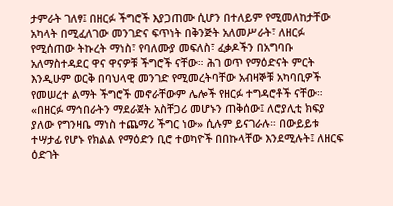ታምራት ገለፃ፤ በዘርፉ ችግሮች እያጋጠሙ ሲሆን በተለይም የሚመለከታቸው አካላት በሚፈለገው መንገድና ፍጥነት በቅንጅት አለመሥራት፣ ለዘርፉ የሚሰጠው ትኩረት ማነስ፣ የባለሙያ መፍለስ፣ ፈቃዶችን በአግባቡ አለማስተዳደር ዋና ዋናዎቹ ችግሮች ናቸው። ሕገ ወጥ የማዕድናት ምርት እንዲሁም ወርቅ በባህላዊ መንገድ የሚመረትባቸው አብዛኞቹ አካባቢዎች የመሠረተ ልማት ችግሮች መኖራቸውም ሌሎች የዘርፉ ተግዳሮቶች ናቸው። «በዘርፉ ማኅበራትን ማደራጀት አስቸጋሪ መሆኑን ጠቅሰው፤ ለሮያሊቲ ክፍያ ያለው የግንዛቤ ማነስ ተጨማሪ ችግር ነው» ሲሉም ይናገራሉ። በውይይቱ ተሣታፊ የሆኑ የክልል የማዕድን ቢሮ ተወካዮች በበኩላቸው እንደሚሉት፤ ለዘርፍ ዕድገት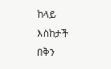ከላይ እስከታች በቅን